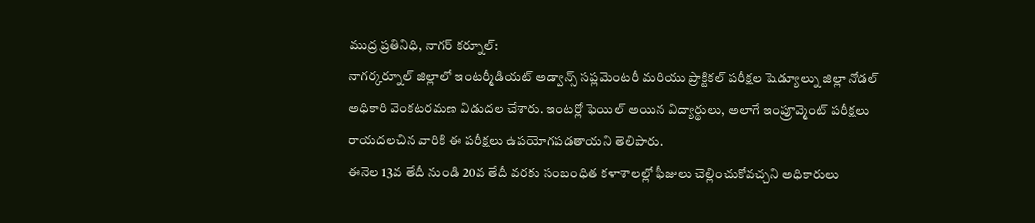ముద్ర ప్రతినిధి, నాగర్ కర్నూల్:
నాగర్కర్నూల్ జిల్లాలో ఇంటర్మీడియట్ అడ్వాన్స్ సప్లమెంటరీ మరియు ప్రాక్టికల్ పరీక్షల షెడ్యూల్ను జిల్లా నోడల్ అధికారి వెంకటరమణ విడుదల చేశారు. ఇంటర్లో ఫెయిల్ అయిన విద్యార్థులు, అలాగే ఇంప్రూవ్మెంట్ పరీక్షలు రాయదలచిన వారికి ఈ పరీక్షలు ఉపయోగపడతాయని తెలిపారు.
ఈనెల 13వ తేదీ నుండి 20వ తేదీ వరకు సంబంధిత కళాశాలల్లో ఫీజులు చెల్లించుకోవచ్చని అధికారులు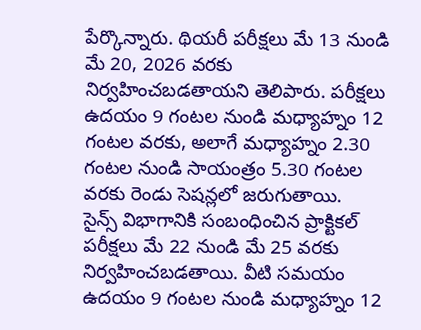పేర్కొన్నారు. థియరీ పరీక్షలు మే 13 నుండి మే 20, 2026 వరకు నిర్వహించబడతాయని తెలిపారు. పరీక్షలు ఉదయం 9 గంటల నుండి మధ్యాహ్నం 12 గంటల వరకు, అలాగే మధ్యాహ్నం 2.30 గంటల నుండి సాయంత్రం 5.30 గంటల వరకు రెండు సెషన్లలో జరుగుతాయి.
సైన్స్ విభాగానికి సంబంధించిన ప్రాక్టికల్ పరీక్షలు మే 22 నుండి మే 25 వరకు నిర్వహించబడతాయి. వీటి సమయం ఉదయం 9 గంటల నుండి మధ్యాహ్నం 12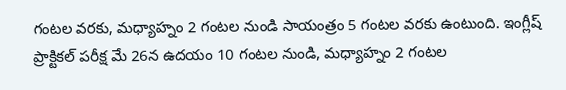గంటల వరకు, మధ్యాహ్నం 2 గంటల నుండి సాయంత్రం 5 గంటల వరకు ఉంటుంది. ఇంగ్లీష్ ప్రాక్టికల్ పరీక్ష మే 26న ఉదయం 10 గంటల నుండి, మధ్యాహ్నం 2 గంటల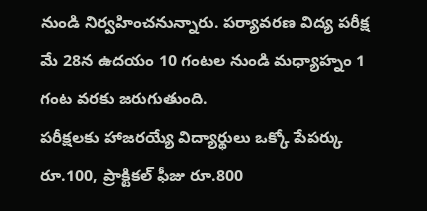నుండి నిర్వహించనున్నారు. పర్యావరణ విద్య పరీక్ష మే 28న ఉదయం 10 గంటల నుండి మధ్యాహ్నం 1 గంట వరకు జరుగుతుంది.
పరీక్షలకు హాజరయ్యే విద్యార్థులు ఒక్కో పేపర్కు రూ.100, ప్రాక్టికల్ ఫీజు రూ.800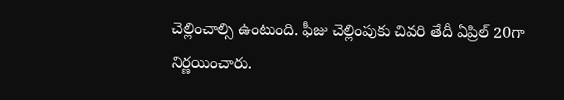చెల్లించాల్సి ఉంటుంది. ఫీజు చెల్లింపుకు చివరి తేదీ ఏప్రిల్ 20గా నిర్ణయించారు.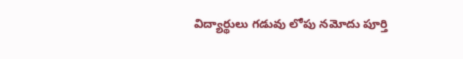విద్యార్థులు గడువు లోపు నమోదు పూర్తి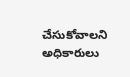చేసుకోవాలని అధికారులు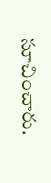సూచించారు.